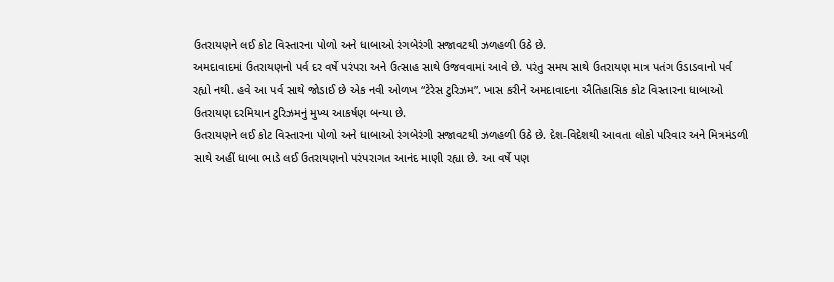ઉતરાયણને લઈ કોટ વિસ્તારના પોળો અને ધાબાઓ રંગબેરંગી સજાવટથી ઝળહળી ઉઠે છે.
અમદાવાદમાં ઉતરાયણનો પર્વ દર વર્ષે પરંપરા અને ઉત્સાહ સાથે ઉજવવામાં આવે છે. પરંતુ સમય સાથે ઉતરાયણ માત્ર પતંગ ઉડાડવાનો પર્વ રહ્યો નથી. હવે આ પર્વ સાથે જોડાઈ છે એક નવી ઓળખ “ટેરેસ ટુરિઝમ”. ખાસ કરીને અમદાવાદના ઐતિહાસિક કોટ વિસ્તારના ધાબાઓ ઉતરાયણ દરમિયાન ટુરિઝમનું મુખ્ય આકર્ષણ બન્યા છે.
ઉતરાયણને લઈ કોટ વિસ્તારના પોળો અને ધાબાઓ રંગબેરંગી સજાવટથી ઝળહળી ઉઠે છે. દેશ-વિદેશથી આવતા લોકો પરિવાર અને મિત્રમંડળી સાથે અહીં ધાબા ભાડે લઈ ઉતરાયણનો પરંપરાગત આનંદ માણી રહ્યા છે. આ વર્ષે પણ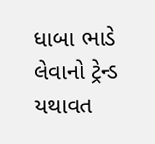ધાબા ભાડે લેવાનો ટ્રેન્ડ યથાવત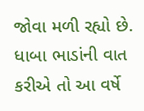જોવા મળી રહ્યો છે. ધાબા ભાડાંની વાત કરીએ તો આ વર્ષે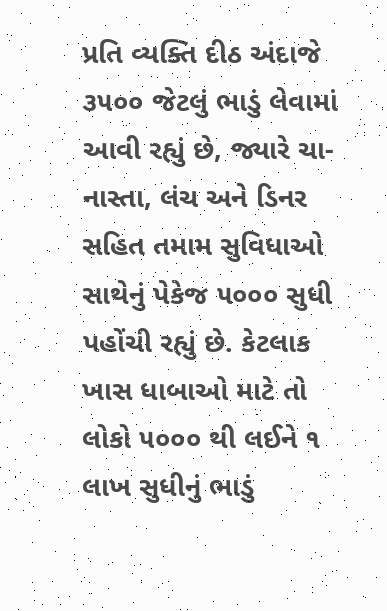પ્રતિ વ્યક્તિ દીઠ અંદાજે ૩૫૦૦ જેટલું ભાડું લેવામાં આવી રહ્યું છે, જ્યારે ચા-નાસ્તા, લંચ અને ડિનર સહિત તમામ સુવિધાઓ સાથેનું પેકેજ ૫૦૦૦ સુધી પહોંચી રહ્યું છે. કેટલાક ખાસ ધાબાઓ માટે તો લોકો ૫૦૦૦ થી લઈને ૧ લાખ સુધીનું ભાડું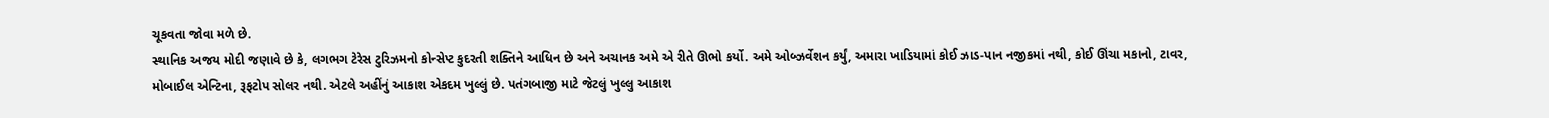ચૂકવતા જોવા મળે છે.
સ્થાનિક અજય મોદી જણાવે છે કે, લગભગ ટેરેસ ટુરિઝમનો કોન્સેપ્ટ કુદરતી શક્તિને આધિન છે અને અચાનક અમે એ રીતે ઊભો કર્યો. અમે ઓબ્ઝર્વેશન કર્યું, અમારા ખાડિયામાં કોઈ ઝાડ-પાન નજીકમાં નથી, કોઈ ઊંચા મકાનો, ટાવર, મોબાઈલ એન્ટિના, રૂફટોપ સોલર નથી. એટલે અહીંનું આકાશ એકદમ ખુલ્લું છે. પતંગબાજી માટે જેટલું ખુલ્લુ આકાશ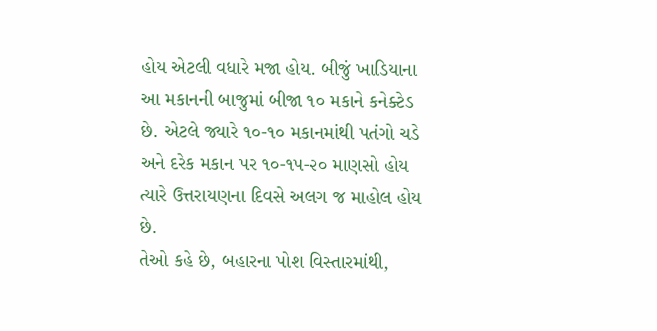હોય એટલી વધારે મજા હોય. બીજું ખાડિયાના આ મકાનની બાજુમાં બીજા ૧૦ મકાને કનેક્ટેડ છે. એટલે જ્યારે ૧૦-૧૦ મકાનમાંથી પતંગો ચડે અને દરેક મકાન પર ૧૦-૧૫-૨૦ માણસો હોય ત્યારે ઉત્તરાયણના દિવસે અલગ જ માહોલ હોય છે.
તેઓ કહે છે, બહારના પોશ વિસ્તારમાંથી,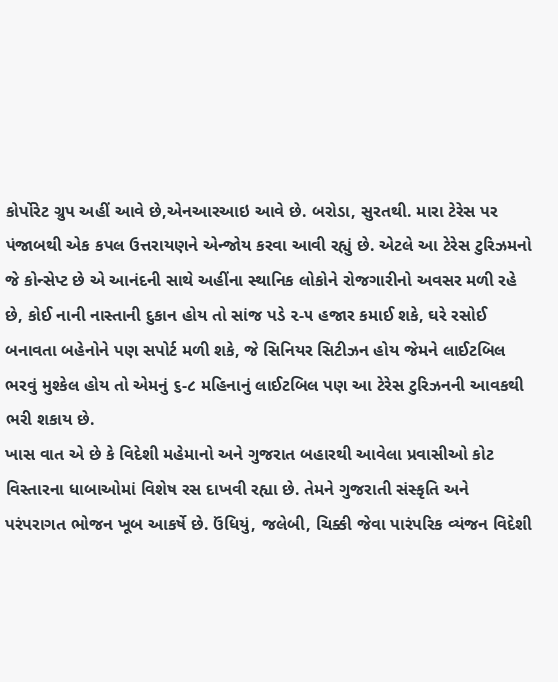કોર્પોરેટ ગ્રુપ અહીં આવે છે,એનઆરઆઇ આવે છે. બરોડા, સુરતથી. મારા ટેરેસ પર પંજાબથી એક કપલ ઉત્તરાયણને એન્જોય કરવા આવી રહ્યું છે. એટલે આ ટેરેસ ટુરિઝમનો જે કોન્સેપ્ટ છે એ આનંદની સાથે અહીંના સ્થાનિક લોકોને રોજગારીનો અવસર મળી રહે છે, કોઈ નાની નાસ્તાની દુકાન હોય તો સાંજ પડે ૨-૫ હજાર કમાઈ શકે, ઘરે રસોઈ બનાવતા બહેનોને પણ સપોર્ટ મળી શકે, જે સિનિયર સિટીઝન હોય જેમને લાઈટબિલ ભરવું મુશ્કેલ હોય તો એમનું ૬-૮ મહિનાનું લાઈટબિલ પણ આ ટેરેસ ટુરિઝનની આવકથી ભરી શકાય છે.
ખાસ વાત એ છે કે વિદેશી મહેમાનો અને ગુજરાત બહારથી આવેલા પ્રવાસીઓ કોટ વિસ્તારના ધાબાઓમાં વિશેષ રસ દાખવી રહ્યા છે. તેમને ગુજરાતી સંસ્કૃતિ અને પરંપરાગત ભોજન ખૂબ આકર્ષે છે. ઉંધિયું, જલેબી, ચિક્કી જેવા પારંપરિક વ્યંજન વિદેશી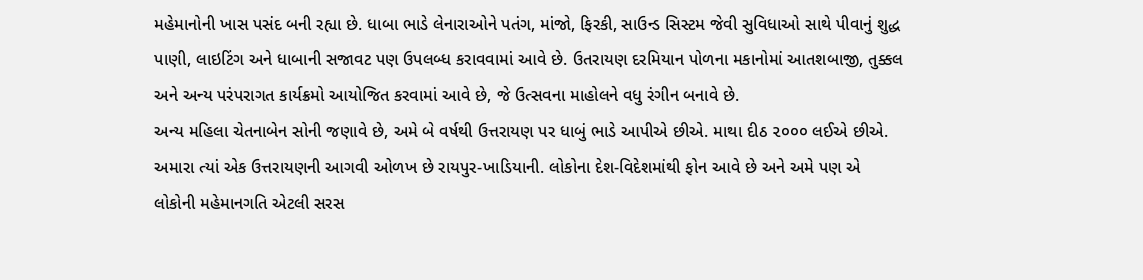મહેમાનોની ખાસ પસંદ બની રહ્યા છે. ધાબા ભાડે લેનારાઓને પતંગ, માંજો, ફિરકી, સાઉન્ડ સિસ્ટમ જેવી સુવિધાઓ સાથે પીવાનું શુદ્ધ પાણી, લાઇટિંગ અને ધાબાની સજાવટ પણ ઉપલબ્ધ કરાવવામાં આવે છે. ઉતરાયણ દરમિયાન પોળના મકાનોમાં આતશબાજી, તુક્કલ અને અન્ય પરંપરાગત કાર્યક્રમો આયોજિત કરવામાં આવે છે, જે ઉત્સવના માહોલને વધુ રંગીન બનાવે છે.
અન્ય મહિલા ચેતનાબેન સોની જણાવે છે, અમે બે વર્ષથી ઉત્તરાયણ પર ધાબું ભાડે આપીએ છીએ. માથા દીઠ ૨૦૦૦ લઈએ છીએ. અમારા ત્યાં એક ઉત્તરાયણની આગવી ઓળખ છે રાયપુર-ખાડિયાની. લોકોના દેશ-વિદેશમાંથી ફોન આવે છે અને અમે પણ એ લોકોની મહેમાનગતિ એટલી સરસ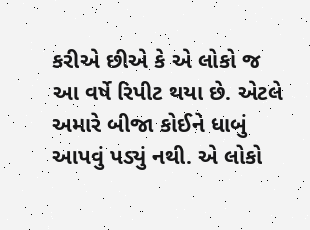કરીએ છીએ કે એ લોકો જ આ વર્ષે રિપીટ થયા છે. એટલે અમારે બીજા કોઈને ધાબું આપવું પડ્યું નથી. એ લોકો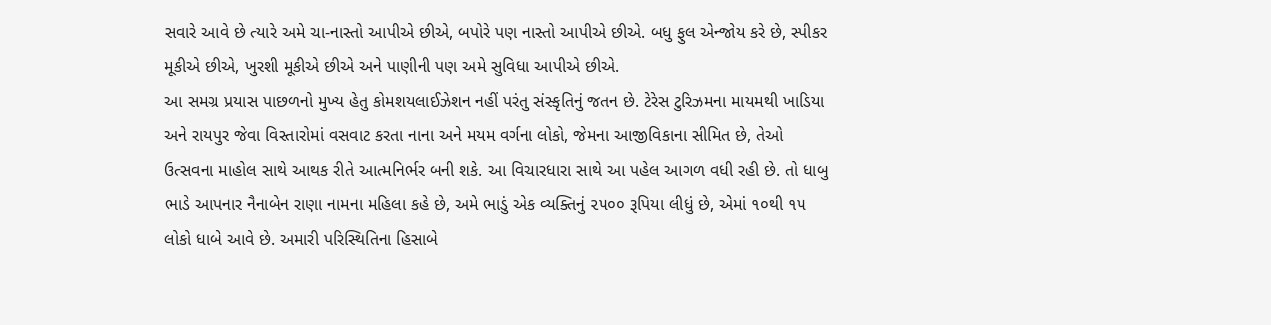સવારે આવે છે ત્યારે અમે ચા-નાસ્તો આપીએ છીએ, બપોરે પણ નાસ્તો આપીએ છીએ. બધુ ફુલ એન્જોય કરે છે, સ્પીકર મૂકીએ છીએ, ખુરશી મૂકીએ છીએ અને પાણીની પણ અમે સુવિધા આપીએ છીએ.
આ સમગ્ર પ્રયાસ પાછળનો મુખ્ય હેતુ કોમશયલાઈઝેશન નહીં પરંતુ સંસ્કૃતિનું જતન છે. ટેરેસ ટુરિઝમના માયમથી ખાડિયા અને રાયપુર જેવા વિસ્તારોમાં વસવાટ કરતા નાના અને મયમ વર્ગના લોકો, જેમના આજીવિકાના સીમિત છે, તેઓ ઉત્સવના માહોલ સાથે આથક રીતે આત્મનિર્ભર બની શકે. આ વિચારધારા સાથે આ પહેલ આગળ વધી રહી છે. તો ધાબુ ભાડે આપનાર નૈનાબેન રાણા નામના મહિલા કહે છે, અમે ભાડું એક વ્યક્તિનું ૨૫૦૦ રૂપિયા લીધું છે, એમાં ૧૦થી ૧૫ લોકો ધાબે આવે છે. અમારી પરિસ્થિતિના હિસાબે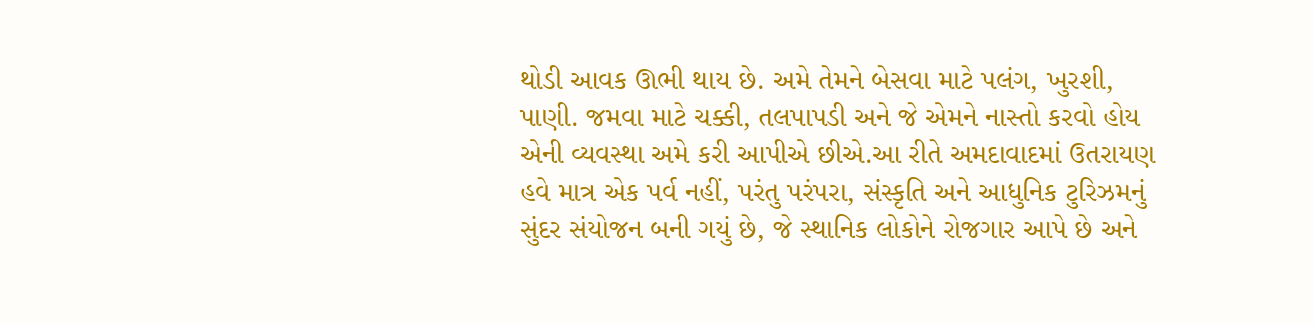થોડી આવક ઊભી થાય છે. અમે તેમને બેસવા માટે પલંગ, ખુરશી, પાણી. જમવા માટે ચક્કી, તલપાપડી અને જે એમને નાસ્તો કરવો હોય એની વ્યવસ્થા અમે કરી આપીએ છીએ.આ રીતે અમદાવાદમાં ઉતરાયણ હવે માત્ર એક પર્વ નહીં, પરંતુ પરંપરા, સંસ્કૃતિ અને આધુનિક ટુરિઝમનું સુંદર સંયોજન બની ગયું છે, જે સ્થાનિક લોકોને રોજગાર આપે છે અને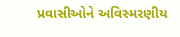પ્રવાસીઓને અવિસ્મરણીય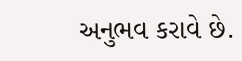અનુભવ કરાવે છે.